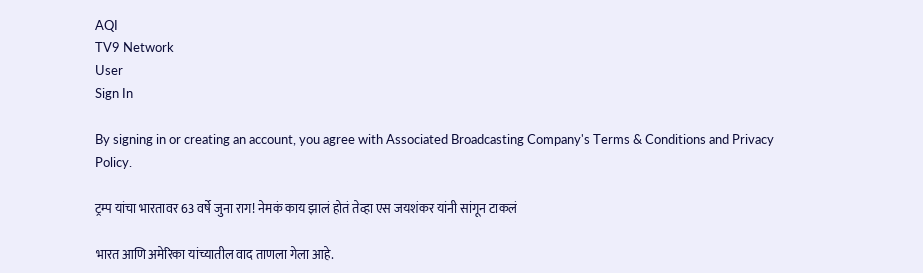AQI
TV9 Network
User
Sign In

By signing in or creating an account, you agree with Associated Broadcasting Company's Terms & Conditions and Privacy Policy.

ट्रम्प यांचा भारतावर 63 वर्षे जुना राग! नेमकं काय झालं होतं तेव्हा एस जयशंकर यांनी सांगून टाकलं

भारत आणि अमेरिका यांच्यातील वाद ताणला गेला आहे.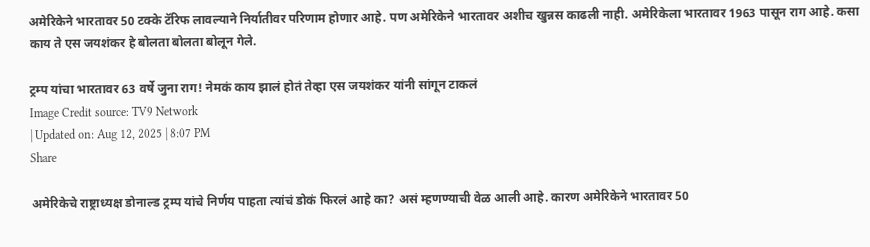अमेरिकेने भारतावर 50 टक्के टॅरिफ लावल्याने निर्यातीवर परिणाम होणार आहे. पण अमेरिकेने भारतावर अशीच खुन्नस काढली नाही. अमेरिकेला भारतावर 1963 पासून राग आहे. कसा काय ते एस जयशंकर हे बोलता बोलता बोलून गेले.

ट्रम्प यांचा भारतावर 63 वर्षे जुना राग! नेमकं काय झालं होतं तेव्हा एस जयशंकर यांनी सांगून टाकलं
Image Credit source: TV9 Network
| Updated on: Aug 12, 2025 | 8:07 PM
Share

अमेरिकेचे राष्ट्राध्यक्ष डोनाल्ड ट्रम्प यांचे निर्णय पाहता त्यांचं डोकं फिरलं आहे का? असं म्हणण्याची वेळ आली आहे. कारण अमेरिकेने भारतावर 50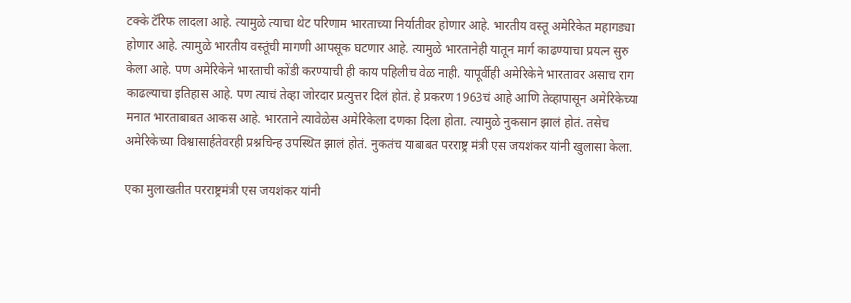टक्के टॅरिफ लादला आहे. त्यामुळे त्याचा थेट परिणाम भारताच्या निर्यातीवर होणार आहे. भारतीय वस्तू अमेरिकेत महागड्या होणार आहे. त्यामुळे भारतीय वस्तूंची मागणी आपसूक घटणार आहे. त्यामुळे भारतानेही यातून मार्ग काढण्याचा प्रयत्न सुरु केला आहे. पण अमेरिकेने भारताची कोंडी करण्याची ही काय पहिलीच वेळ नाही. यापूर्वीही अमेरिकेने भारतावर असाच राग काढल्याचा इतिहास आहे. पण त्याचं तेव्हा जोरदार प्रत्युत्तर दिलं होतं. हे प्रकरण 1963चं आहे आणि तेव्हापासून अमेरिकेच्या मनात भारताबाबत आकस आहे. भारताने त्यावेळेस अमेरिकेला दणका दिला होता. त्यामुळे नुकसान झालं होतं. तसेच अमेरिकेच्या विश्वासार्हतेवरही प्रश्नचिन्ह उपस्थित झालं होतं. नुकतंच याबाबत परराष्ट्र मंत्री एस जयशंकर यांनी खुलासा केला.

एका मुलाखतीत परराष्ट्रमंत्री एस जयशंकर यांनी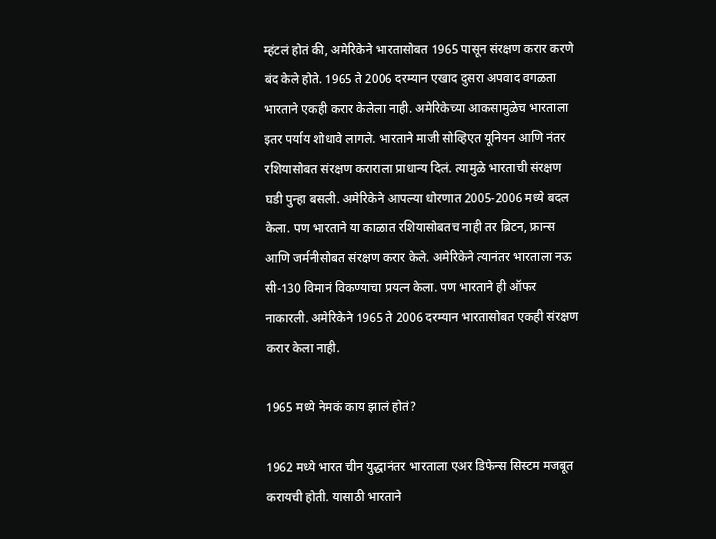म्हंटलं होतं की, अमेरिकेने भारतासोबत 1965 पासून संरक्षण करार करणे बंद केले होते. 1965 ते 2006 दरम्यान एखाद दुसरा अपवाद वगळता भारताने एकही करार केलेला नाही. अमेरिकेच्या आकसामुळेच भारताला इतर पर्याय शोधावे लागले. भारताने माजी सोव्हिएत यूनियन आणि नंतर रशियासोबत संरक्षण कराराला प्राधान्य दिलं. त्यामुळे भारताची संरक्षण घडी पुन्हा बसली. अमेरिकेने आपल्या धोरणात 2005-2006 मध्ये बदल केला. पण भारताने या काळात रशियासोबतच नाही तर ब्रिटन, फ्रान्स आणि जर्मनीसोबत संरक्षण करार केले. अमेरिकेने त्यानंतर भारताला नऊ सी-130 विमानं विकण्याचा प्रयत्न केला. पण भारताने ही ऑफर नाकारली. अमेरिकेने 1965 ते 2006 दरम्यान भारतासोबत एकही संरक्षण करार केला नाही.

1965 मध्ये नेमकं काय झालं होतं?

1962 मध्ये भारत चीन युद्धानंतर भारताला एअर डिफेन्स सिस्टम मजबूत करायची होती. यासाठी भारताने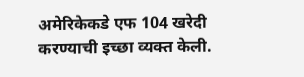अमेरिकेकडे एफ 104 खरेदी करण्याची इच्छा व्यक्त केली.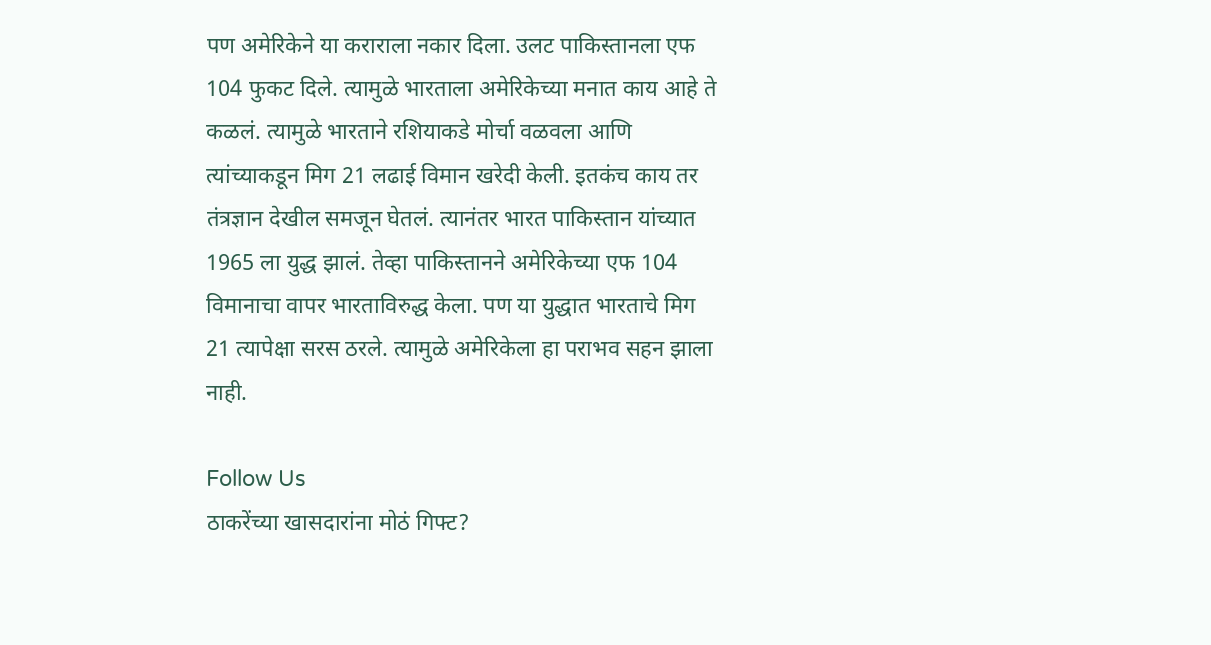पण अमेरिकेने या कराराला नकार दिला. उलट पाकिस्तानला एफ 104 फुकट दिले. त्यामुळे भारताला अमेरिकेच्या मनात काय आहे ते कळलं. त्यामुळे भारताने रशियाकडे मोर्चा वळवला आणि त्यांच्याकडून मिग 21 लढाई विमान खरेदी केली. इतकंच काय तर तंत्रज्ञान देखील समजून घेतलं. त्यानंतर भारत पाकिस्तान यांच्यात 1965 ला युद्ध झालं. तेव्हा पाकिस्तानने अमेरिकेच्या एफ 104 विमानाचा वापर भारताविरुद्ध केला. पण या युद्धात भारताचे मिग 21 त्यापेक्षा सरस ठरले. त्यामुळे अमेरिकेला हा पराभव सहन झाला नाही.

Follow Us
ठाकरेंच्या खासदारांना मोठं गिफ्ट?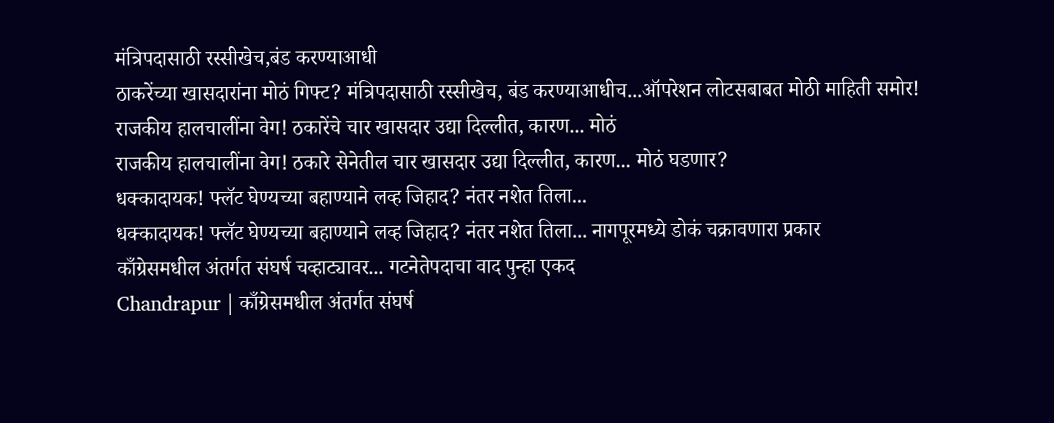मंत्रिपदासाठी रस्सीखेच,बंड करण्याआधी
ठाकरेंच्या खासदारांना मोठं गिफ्ट? मंत्रिपदासाठी रस्सीखेच, बंड करण्याआधीच...ऑपरेशन लोटसबाबत मोठी माहिती समोर!
राजकीय हालचालींना वेग! ठकारेंचे चार खासदार उद्या दिल्लीत, कारण... मोठं
राजकीय हालचालींना वेग! ठकारे सेनेतील चार खासदार उद्या दिल्लीत, कारण... मोठं घडणार?
धक्कादायक! फ्लॅट घेण्यच्या बहाण्याने लव्ह जिहाद? नंतर नशेत तिला...
धक्कादायक! फ्लॅट घेण्यच्या बहाण्याने लव्ह जिहाद? नंतर नशेत तिला... नागपूरमध्ये डोकं चक्रावणारा प्रकार
काँग्रेसमधील अंतर्गत संघर्ष चव्हाट्यावर... गटनेतेपदाचा वाद पुन्हा एकद
Chandrapur | काँग्रेसमधील अंतर्गत संघर्ष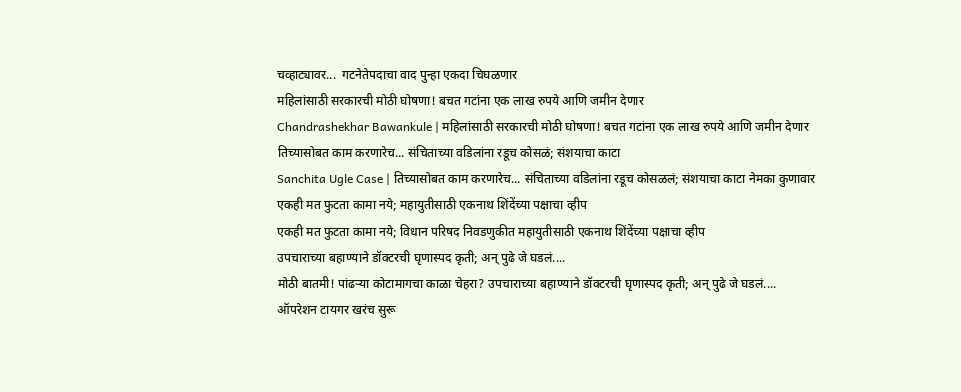चव्हाट्यावर...  गटनेतेपदाचा वाद पुन्हा एकदा चिघळणार
महिलांसाठी सरकारची मोठी घोषणा! बचत गटांना एक लाख रुपये आणि जमीन देणार
Chandrashekhar Bawankule | महिलांसाठी सरकारची मोठी घोषणा! बचत गटांना एक लाख रुपये आणि जमीन देणार
तिच्यासोबत काम करणारेच... संचिताच्या वडिलांना रडूच कोसळं; संशयाचा काटा
Sanchita Ugle Case | तिच्यासोबत काम करणारेच... संचिताच्या वडिलांना रडूच कोसळलं; संशयाचा काटा नेमका कुणावार
एकही मत फुटता कामा नये; महायुतीसाठी एकनाथ शिंदेंच्या पक्षाचा व्हीप
एकही मत फुटता कामा नये; विधान परिषद निवडणुकीत महायुतीसाठी एकनाथ शिंदेंच्या पक्षाचा व्हीप
उपचाराच्या बहाण्याने डॉक्टरची घृणास्पद कृती; अन् पुढे जे घडलं....
मोठी बातमी! पांढऱ्या कोटामागचा काळा चेहरा? उपचाराच्या बहाण्याने डॉक्टरची घृणास्पद कृती; अन् पुढे जे घडलं....
ऑपरेशन टायगर खरंच सुरू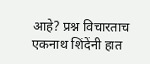आहे? प्रश्न विचारताच एकनाथ शिंदेंनी हात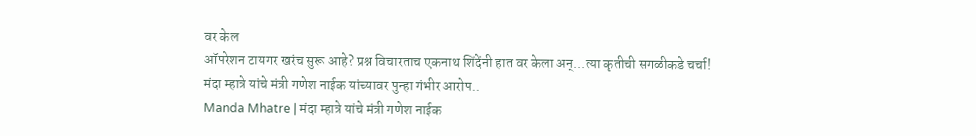वर केल
ऑपरेशन टायगर खरंच सुरू आहे? प्रश्न विचारताच एकनाथ शिंदेंनी हात वर केला अन्...त्या कृतीची सगळीकडे चर्चा!
मंदा म्हात्रे यांचे मंत्री गणेश नाईक यांच्यावर पुन्हा गंभीर आरोप..
Manda Mhatre | मंदा म्हात्रे यांचे मंत्री गणेश नाईक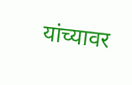यांच्यावर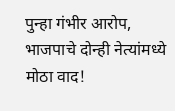पुन्हा गंभीर आरोप, भाजपाचे दोन्ही नेत्यांमध्ये मोठा वाद!